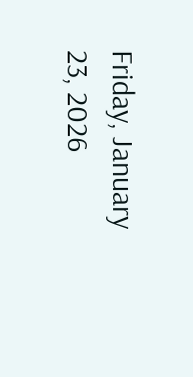Friday, January 23, 2026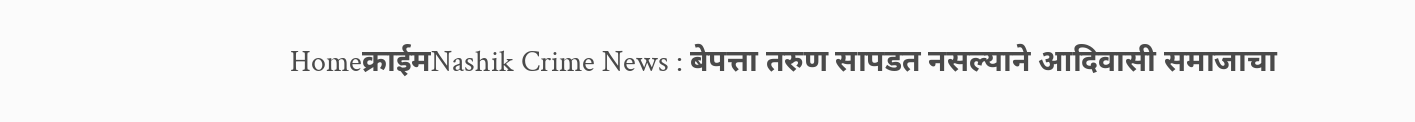Homeक्राईमNashik Crime News : बेपत्ता तरुण सापडत नसल्याने आदिवासी समाजाचा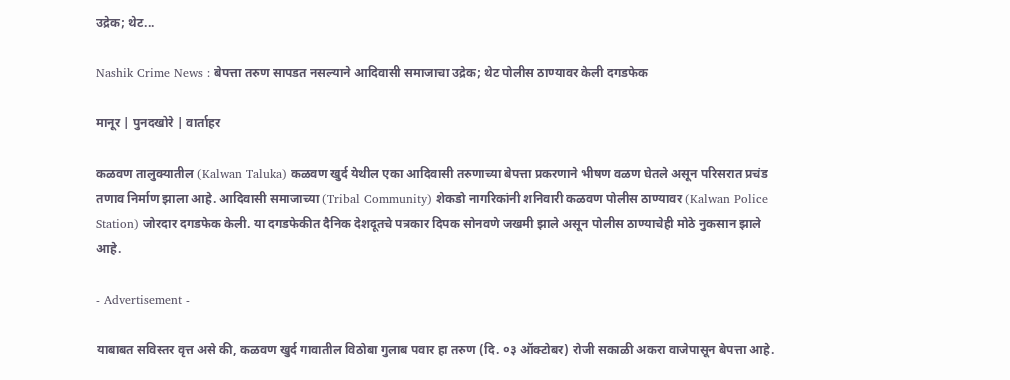उद्रेक; थेट...

Nashik Crime News : बेपत्ता तरुण सापडत नसल्याने आदिवासी समाजाचा उद्रेक; थेट पोलीस ठाण्यावर केली दगडफेक

मानूर | पुनदखोरे | वार्ताहर

कळवण तालुक्यातील (Kalwan Taluka) कळवण खुर्द येथील एका आदिवासी तरुणाच्या बेपत्ता प्रकरणाने भीषण वळण घेतले असून परिसरात प्रचंड तणाव निर्माण झाला आहे. आदिवासी समाजाच्या (Tribal Community) शेकडो नागरिकांनी शनिवारी कळवण पोलीस ठाण्यावर (Kalwan Police Station) जोरदार दगडफेक केली. या दगडफेकीत दैनिक देशदूतचे पत्रकार दिपक सोनवणे जखमी झाले असून पोलीस ठाण्याचेही मोठे नुकसान झाले आहे.

- Advertisement -

याबाबत सविस्तर वृत्त असे की, कळवण खुर्द गावातील विठोबा गुलाब पवार हा तरुण (दि. ०३ ऑक्टोबर) रोजी सकाळी अकरा वाजेपासून बेपत्ता आहे.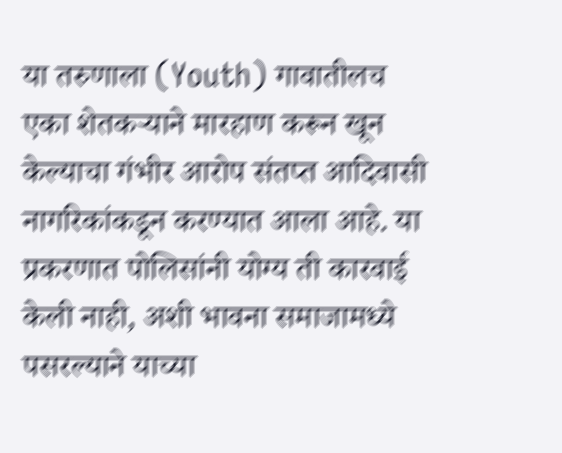या तरुणाला (Youth) गावातीलच एका शेतकऱ्याने मारहाण करून खून केल्याचा गंभीर आरोप संतप्त आदिवासी नागरिकांकडून करण्यात आला आहे. या प्रकरणात पोलिसांनी योग्य ती कारवाई केली नाही, अशी भावना समाजामध्ये पसरल्याने याच्या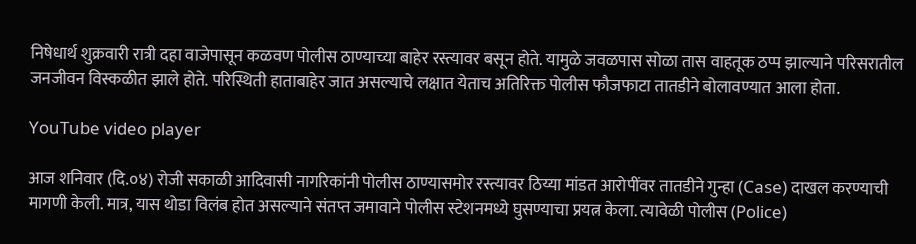निषेधार्थ शुक्रवारी रात्री दहा वाजेपासून कळवण पोलीस ठाण्याच्या बाहेर रस्त्यावर बसून होते. यामुळे जवळपास सोळा तास वाहतूक ठप्प झाल्याने परिसरातील जनजीवन विस्कळीत झाले होते. परिस्थिती हाताबाहेर जात असल्याचे लक्षात येताच अतिरिक्त पोलीस फौजफाटा तातडीने बोलावण्यात आला होता.

YouTube video player

आज शनिवार (दि.०४) रोजी सकाळी आदिवासी नागरिकांनी पोलीस ठाण्यासमोर रस्त्यावर ठिय्या मांडत आरोपींवर तातडीने गुन्हा (Case) दाखल करण्याची मागणी केली. मात्र, यास थोडा विलंब होत असल्याने संतप्त जमावाने पोलीस स्टेशनमध्ये घुसण्याचा प्रयत्न केला. त्यावेळी पोलीस (Police)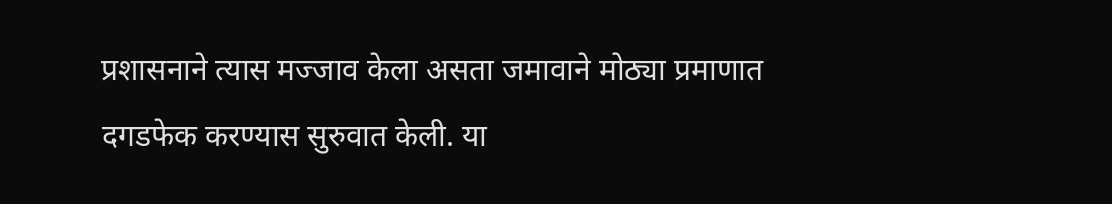प्रशासनाने त्यास मज्जाव केला असता जमावाने मोठ्या प्रमाणात दगडफेक करण्यास सुरुवात केली. या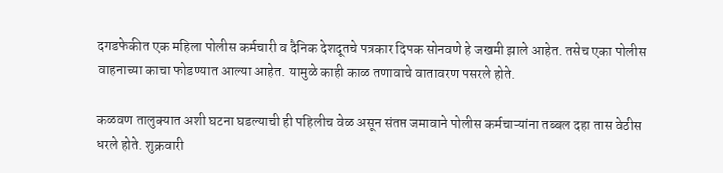दगडफेकीत एक महिला पोलीस कर्मचारी व दैनिक देशदूतचे पत्रकार दिपक सोनवणे हे जखमी झाले आहेत. तसेच एका पोलीस वाहनाच्या काचा फोडण्यात आल्या आहेत. यामुळे काही काळ तणावाचे वातावरण पसरले होते.

कळवण तालुक्यात अशी घटना घडल्याची ही पहिलीच वेळ असून संतप्त जमावाने पोलीस कर्मचाऱ्यांना तब्बल दहा तास वेठीस धरले होते. शुक्रवारी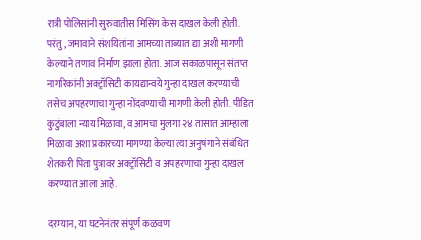रात्री पोलिसांनी सुरुवातीस मिसिंग केस दाखल केली होती. परंतु, जमावाने संशयितांना आमच्या ताब्यात द्या अशी मागणी केल्याने तणाव निर्माण झाला होता. आज सकाळपासून संतप्त नागरिकांनी अक्ट्रॉसिटी कायद्यान्वये गुन्हा दाखल करण्याची तसेच अपहरणाचा गुन्हा नोंदवण्याची मागणी केली होती. पीडित कुटुंबाला न्याय मिळावा, व आमचा मुलगा २४ तासात आम्हाला मिळावा अशा प्रकारच्या मागण्या केल्या त्या अनुषंगाने संबंधित शेतकरी पिता पुत्रावर अक्ट्रॉसिटी व अपहरणाचा गुन्हा दाखल करण्यात आला आहे.

दरम्यान, या घटनेनंतर संपूर्ण कळवण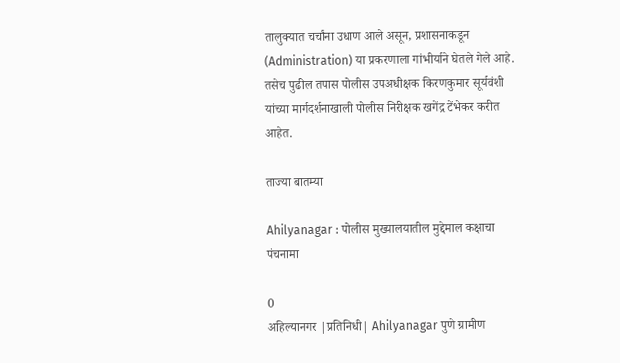तालुक्यात चर्चांना उधाण आले असून, प्रशासनाकडून (Administration) या प्रकरणाला गांभीर्याने घेतले गेले आहे. तसेच पुढील तपास पोलीस उपअधीक्षक किरणकुमार सूर्यवंशी यांच्या मार्गदर्शनाखाली पोलीस निरीक्षक खगेंद्र टेंभेकर करीत आहेत.

ताज्या बातम्या

Ahilyanagar : पोलीस मुख्यालयातील मुद्देमाल कक्षाचा पंचनामा

0
अहिल्यानगर |प्रतिनिधी| Ahilyanagar पुणे ग्रामीण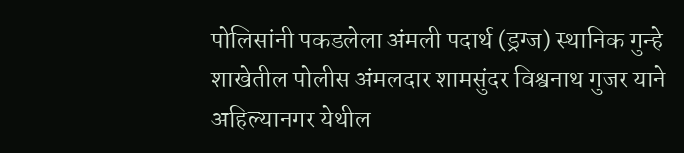पोलिसांनी पकडलेला अंमली पदार्थ (ड्रग्ज) स्थानिक गुन्हे शाखेतील पोलीस अंमलदार शामसुंदर विश्वनाथ गुजर याने अहिल्यानगर येथील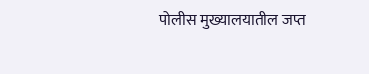पोलीस मुख्यालयातील जप्त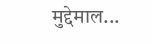मुद्देमाल...